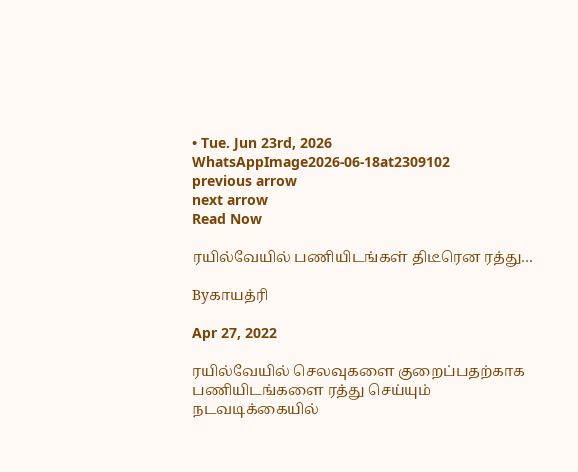• Tue. Jun 23rd, 2026
WhatsAppImage2026-06-18at2309102
previous arrow
next arrow
Read Now

ரயில்வேயில் பணியிடங்கள் திடீரென ரத்து…

Byகாயத்ரி

Apr 27, 2022

ரயில்வேயில் செலவுகளை குறைப்பதற்காக பணியிடங்களை ரத்து செய்யும் நடவடிக்கையில்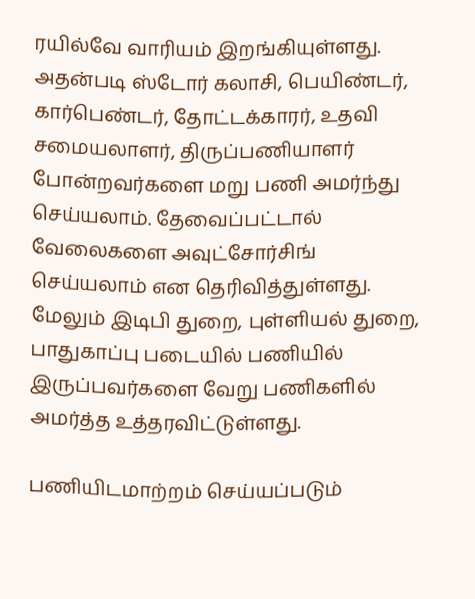ரயில்வே வாரியம் இறங்கியுள்ளது. அதன்படி ஸ்டோர் கலாசி, பெயிண்டர், கார்பெண்டர், தோட்டக்காரர், உதவி சமையலாளர், திருப்பணியாளர் போன்றவர்களை மறு பணி அமர்ந்து செய்யலாம். தேவைப்பட்டால் வேலைகளை அவுட்சோர்சிங் செய்யலாம் என தெரிவித்துள்ளது. மேலும் இடிபி துறை, புள்ளியல் துறை, பாதுகாப்பு படையில் பணியில் இருப்பவர்களை வேறு பணிகளில் அமர்த்த உத்தரவிட்டுள்ளது.

பணியிடமாற்றம் செய்யப்படும்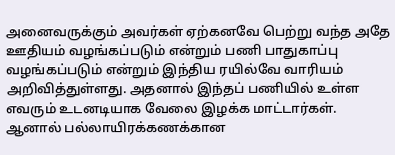அனைவருக்கும் அவர்கள் ஏற்கனவே பெற்று வந்த அதே ஊதியம் வழங்கப்படும் என்றும் பணி பாதுகாப்பு வழங்கப்படும் என்றும் இந்திய ரயில்வே வாரியம் அறிவித்துள்ளது. அதனால் இந்தப் பணியில் உள்ள எவரும் உடனடியாக வேலை இழக்க மாட்டார்கள். ஆனால் பல்லாயிரக்கணக்கான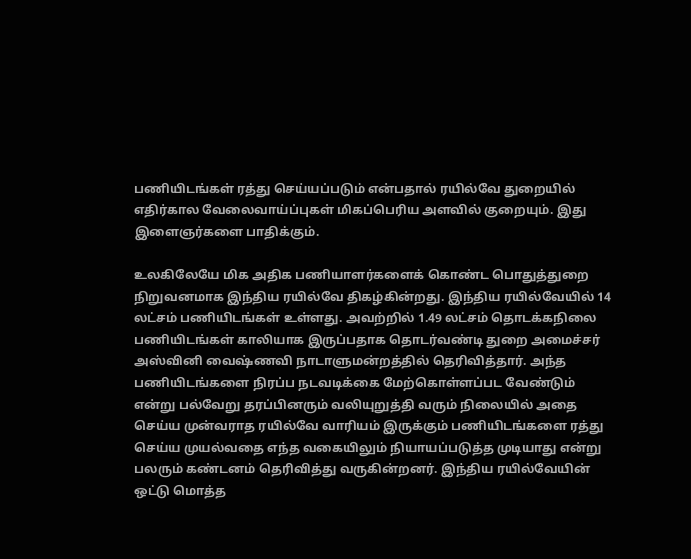பணியிடங்கள் ரத்து செய்யப்படும் என்பதால் ரயில்வே துறையில் எதிர்கால வேலைவாய்ப்புகள் மிகப்பெரிய அளவில் குறையும். இது இளைஞர்களை பாதிக்கும்.

உலகிலேயே மிக அதிக பணியாளர்களைக் கொண்ட பொதுத்துறை நிறுவனமாக இந்திய ரயில்வே திகழ்கின்றது. இந்திய ரயில்வேயில் 14 லட்சம் பணியிடங்கள் உள்ளது. அவற்றில் 1.49 லட்சம் தொடக்கநிலை பணியிடங்கள் காலியாக இருப்பதாக தொடர்வண்டி துறை அமைச்சர் அஸ்வினி வைஷ்ணவி நாடாளுமன்றத்தில் தெரிவித்தார். அந்த பணியிடங்களை நிரப்ப நடவடிக்கை மேற்கொள்ளப்பட வேண்டும் என்று பல்வேறு தரப்பினரும் வலியுறுத்தி வரும் நிலையில் அதை செய்ய முன்வராத ரயில்வே வாரியம் இருக்கும் பணியிடங்களை ரத்து செய்ய முயல்வதை எந்த வகையிலும் நியாயப்படுத்த முடியாது என்று பலரும் கண்டனம் தெரிவித்து வருகின்றனர். இந்திய ரயில்வேயின் ஒட்டு மொத்த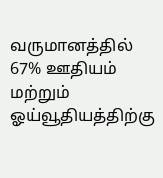வருமானத்தில் 67% ஊதியம் மற்றும் ஓய்வூதியத்திற்கு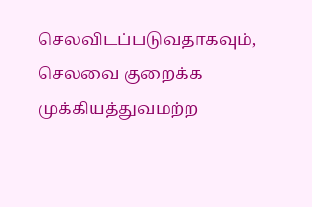செலவிடப்படுவதாகவும், செலவை குறைக்க முக்கியத்துவமற்ற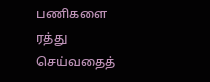பணிகளை ரத்து செய்வதைத்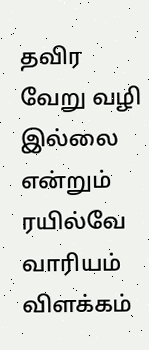தவிர வேறு வழி இல்லை என்றும் ரயில்வே வாரியம் விளக்கம்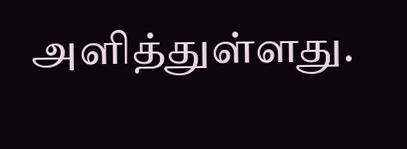அளித்துள்ளது.